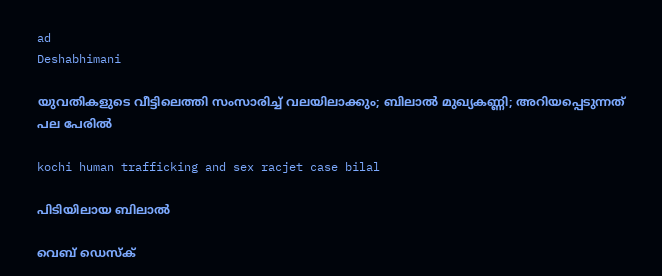ad
Deshabhimani

യുവതികളുടെ വീട്ടിലെത്തി സംസാരിച്ച് വലയിലാക്കും; ബിലാൽ മുഖ്യകണ്ണി; അറിയപ്പെടുന്നത് പല പേരിൽ

kochi human trafficking and sex racjet case bilal

പിടിയിലായ ബിലാൽ

വെബ് ഡെസ്ക്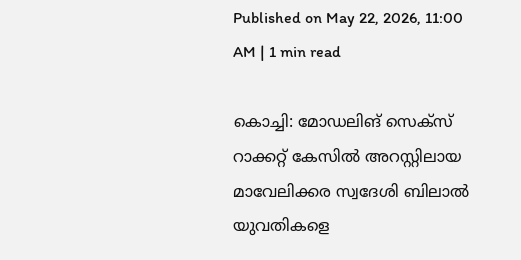Published on May 22, 2026, 11:00 AM | 1 min read

കൊച്ചി: മോഡലിങ് സെക്സ് റാക്കറ്റ് കേസിൽ അറസ്റ്റിലായ മാവേലിക്കര സ്വദേശി ബിലാൽ യുവതികളെ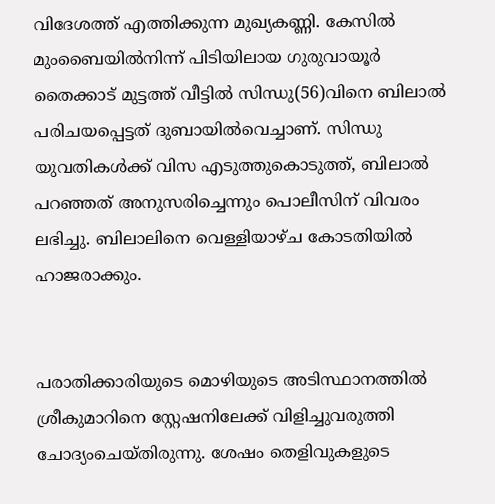വിദേശത്ത് എത്തിക്കുന്ന മുഖ്യകണ്ണി. കേസിൽ മുംബൈയിൽനിന്ന്‌ പിടിയിലായ ഗുരുവായൂർ തൈക്കാട്‌ മുട്ടത്ത്‌ വീട്ടിൽ സിന്ധു(56)വിനെ ബിലാൽ പരിചയപ്പെട്ടത് ദുബായിൽവെച്ചാണ്. സിന്ധു യുവതികൾക്ക് വിസ എടുത്തുകൊടുത്ത്, ബിലാൽ പറഞ്ഞത് അനുസരിച്ചെന്നും പൊലീസിന് വിവരം ലഭിച്ചു. ബിലാലിനെ വെള്ളിയാഴ്ച കോടതിയിൽ ഹാജരാക്കും.


പരാതിക്കാരിയുടെ മൊഴിയുടെ അടിസ്ഥാനത്തിൽ ശ്രീകുമാറിനെ സ്റ്റേഷനിലേക്ക്‌ വിളിച്ചുവരുത്തി ചോദ്യംചെയ്‌തിരുന്നു. ശേഷം തെളിവുകളുടെ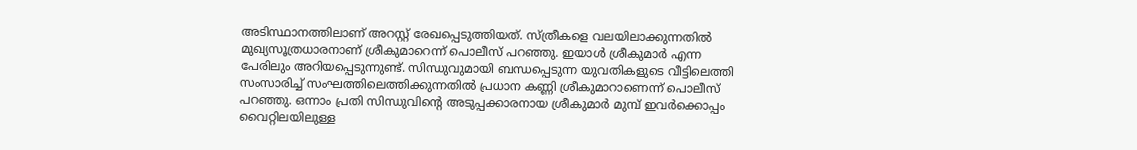അടിസ്ഥാനത്തിലാണ് അറസ്റ്റ്‌ രേഖപ്പെടുത്തിയത്‌. സ്‌ത്രീകളെ വലയിലാക്കുന്നതിൽ മുഖ്യസൂത്രധാരനാണ്‌ ശ്രീകുമാറെന്ന്‌ പൊലീസ്‌ പറഞ്ഞു. ഇയാൾ ശ്രീകുമാർ എന്ന പേരിലും അറിയപ്പെടുന്നുണ്ട്. സിന്ധുവുമായി ബന്ധപ്പെടുന്ന യുവതികളുടെ വീട്ടിലെത്തി സംസാരിച്ച് സംഘത്തിലെത്തിക്കുന്നതിൽ പ്രധാന കണ്ണി ശ്രീകുമാറാണെന്ന്‌ പൊലീസ് പറഞ്ഞു. ഒന്നാം പ്രതി സിന്ധുവിന്റെ അടുപ്പക്കാരനായ ശ്രീകുമാർ മുമ്പ് ഇവർക്കൊപ്പം വൈറ്റിലയിലുള്ള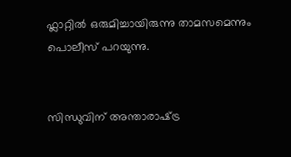ഫ്ലാറ്റിൽ ഒരുമിച്ചായിരുന്നു താമസമെന്നും പൊലീസ്‌ പറയുന്നു.


സിന്ധുവിന്‌ അന്താരാഷ്‌ട്ര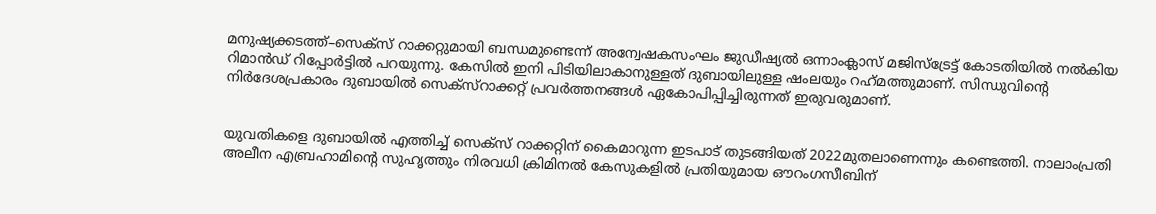മനുഷ്യക്കടത്ത്‌–സെക്‌സ്‌ റാക്കറ്റുമായി ബന്ധമുണ്ടെന്ന്‌ അന്വേഷകസംഘം ജുഡീഷ്യൽ ഒന്നാംക്ലാസ് മജിസ്‌ട്രേട്ട്‌ കോടതിയിൽ നൽകിയ റിമാൻഡ്‌ റിപ്പോർട്ടിൽ പറയുന്നു. കേസിൽ ഇനി പിടിയിലാകാനുള്ളത്‌ ദുബായിലുള്ള ഷംലയും റഹ്‌മത്തുമാണ്‌. സിന്ധുവിന്റെ നിർദേശപ്രകാരം ദുബായിൽ സെക്‌സ്‌റാക്കറ്റ്‌ പ്രവർത്തനങ്ങൾ ഏകോപിപ്പിച്ചിരുന്നത്‌ ഇരുവരുമാണ്‌.


യുവതികളെ ദുബായിൽ എത്തിച്ച് സെക്‌സ് റാക്കറ്റിന് കൈമാറുന്ന ഇടപാട് തുടങ്ങിയത് 2022മുതലാണെന്നും കണ്ടെത്തി. നാലാംപ്രതി അലീന എബ്രഹാമിന്റെ സുഹൃത്തും നിരവധി ക്രിമിനൽ കേസുകളിൽ പ്രതിയുമായ ഒ‍ൗറംഗസീബിന്‌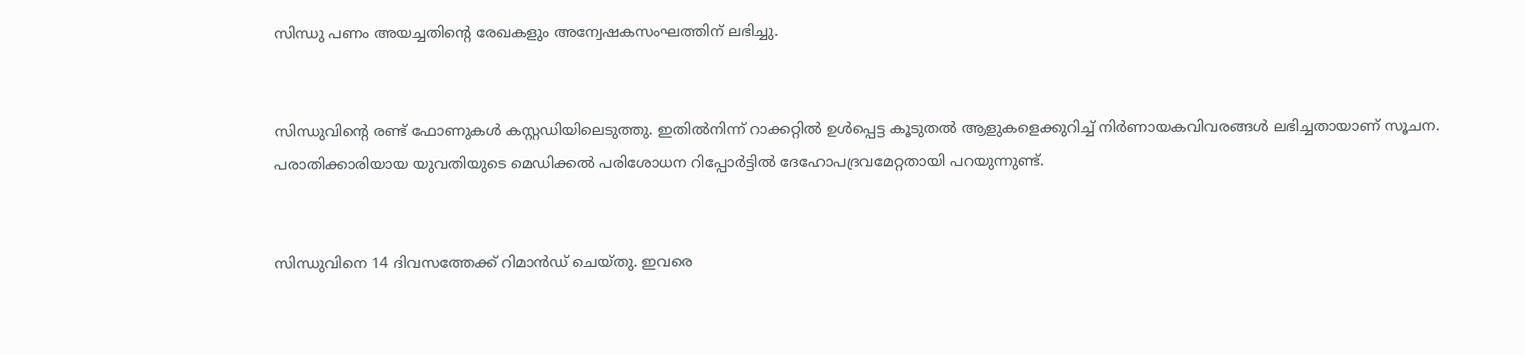സിന്ധു പണം അയച്ചതിന്റെ രേഖകളും അന്വേഷകസംഘത്തിന്‌ ലഭിച്ചു.


സിന്ധുവിന്റെ രണ്ട്‌ ഫോണുകൾ കസ്റ്റഡിയിലെടുത്തു. ഇതിൽനിന്ന്‌ റാക്കറ്റിൽ ഉൾപ്പെട്ട കൂടുതൽ ആളുകളെക്കുറിച്ച്‌ നിർണായകവിവരങ്ങൾ ലഭിച്ചതായാണ്‌ സൂചന. പരാതിക്കാരിയായ യുവതിയുടെ മെഡിക്കൽ പരിശോധന റിപ്പോർട്ടിൽ ദേഹോപദ്രവമേറ്റതായി പറയുന്നുണ്ട്‌.


സിന്ധുവിനെ 14 ദിവസത്തേക്ക്‌ റിമാൻഡ്‌ ചെയ്‌തു. ഇവരെ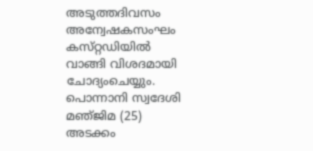അടുത്തദിവസം അന്വേഷകസംഘം കസ്‌റ്റഡിയിൽ വാങ്ങി വിശദമായി ചോദ്യംചെയ്യും. പൊന്നാനി സ്വദേശി മഞ്‌ജിമ (25) അടക്കം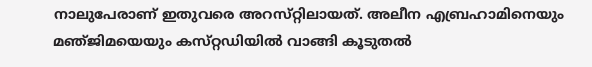നാലുപേരാണ്‌ ഇതുവരെ അറസ്‌റ്റിലായത്‌. അലീന എബ്രഹാമിനെയും മഞ്‌ജിമയെയും കസ്‌റ്റഡിയിൽ വാങ്ങി കൂടുതൽ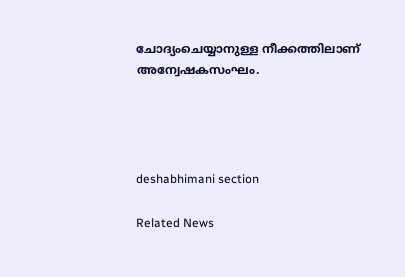ചോദ്യംചെയ്യാനുള്ള നീക്കത്തിലാണ്‌ അന്വേഷകസംഘം.




deshabhimani section

Related News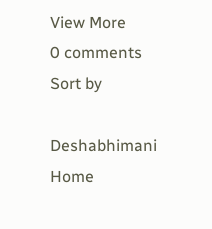View More
0 comments
Sort by

Deshabhimani
Home